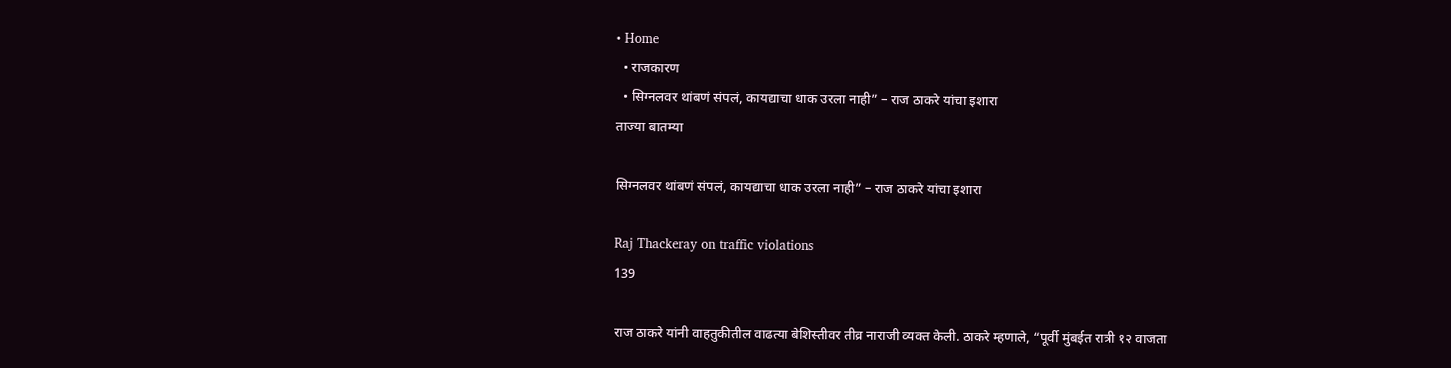• Home
  • राजकारण
  • सिग्नलवर थांबणं संपलं, कायद्याचा धाक उरला नाही” – राज ठाकरे यांचा इशारा
ताज्या बातम्या

सिग्नलवर थांबणं संपलं, कायद्याचा धाक उरला नाही” – राज ठाकरे यांचा इशारा

Raj Thackeray on traffic violations
139

राज ठाकरे यांनी वाहतुकीतील वाढत्या बेशिस्तीवर तीव्र नाराजी व्यक्त केली. ठाकरे म्हणाले, “पूर्वी मुंबईत रात्री १२ वाजता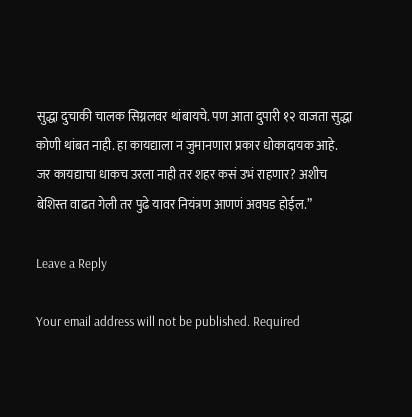सुद्धा दुचाकी चालक सिग्नलवर थांबायचे. पण आता दुपारी १२ वाजता सुद्धा कोणी थांबत नाही. हा कायद्याला न जुमानणारा प्रकार धोकादायक आहे. जर कायद्याचा धाकच उरला नाही तर शहर कसं उभं राहणार? अशीच बेशिस्त वाढत गेली तर पुढे यावर नियंत्रण आणणं अवघड होईल.”

Leave a Reply

Your email address will not be published. Required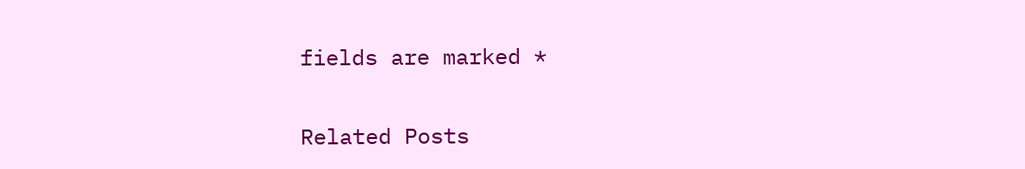fields are marked *

Related Posts